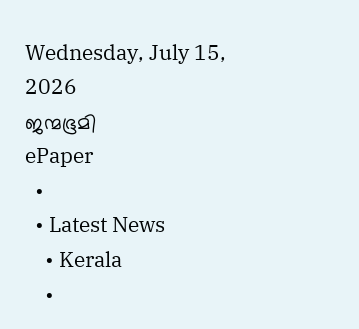Wednesday, July 15, 2026
ജന്മഭൂമി
ePaper
  •
  • Latest News
    • Kerala
    •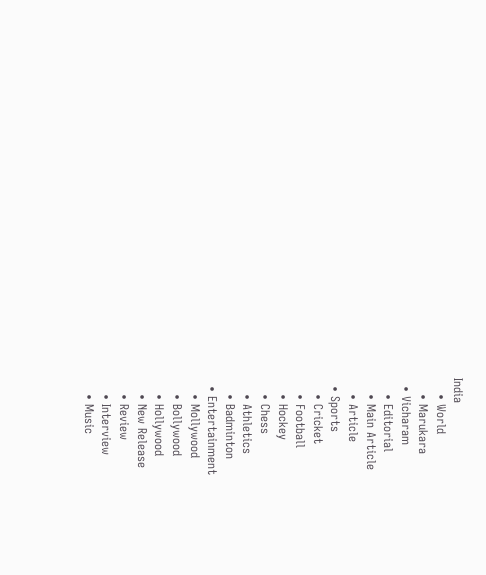India
    • World
    • Marukara
  • Vicharam
    • Editorial
    • Main Article
    • Article
  • Sports
    • Cricket
    • Football
    • Hockey
    • Chess
    • Athletics
    • Badminton
  • Entertainment
    • Mollywood
    • Bollywood
    • Hollywood
    • New Release
    • Review
    • Interview
    • Music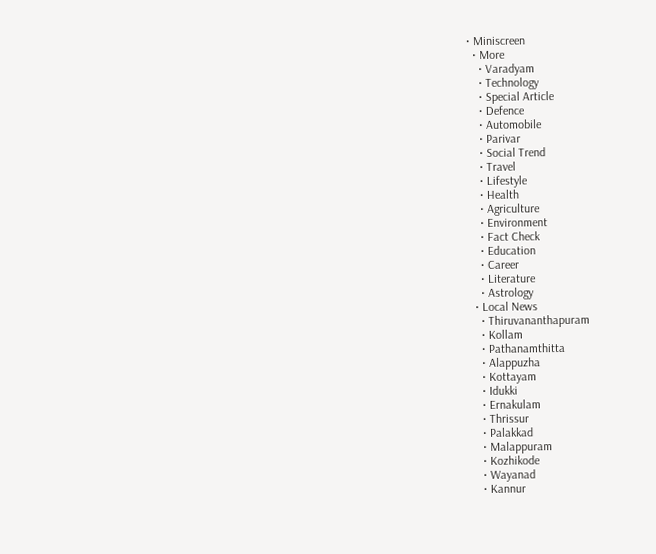• Miniscreen
  • More
    • Varadyam
    • Technology
    • Special Article
    • Defence
    • Automobile
    • Parivar
    • Social Trend
    • Travel
    • Lifestyle
    • Health
    • Agriculture
    • Environment
    • Fact Check
    • Education
    • Career
    • Literature
    • Astrology
  • Local News
    • Thiruvananthapuram
    • Kollam
    • Pathanamthitta
    • Alappuzha
    • Kottayam
    • Idukki
    • Ernakulam
    • Thrissur
    • Palakkad
    • Malappuram
    • Kozhikode
    • Wayanad
    • Kannur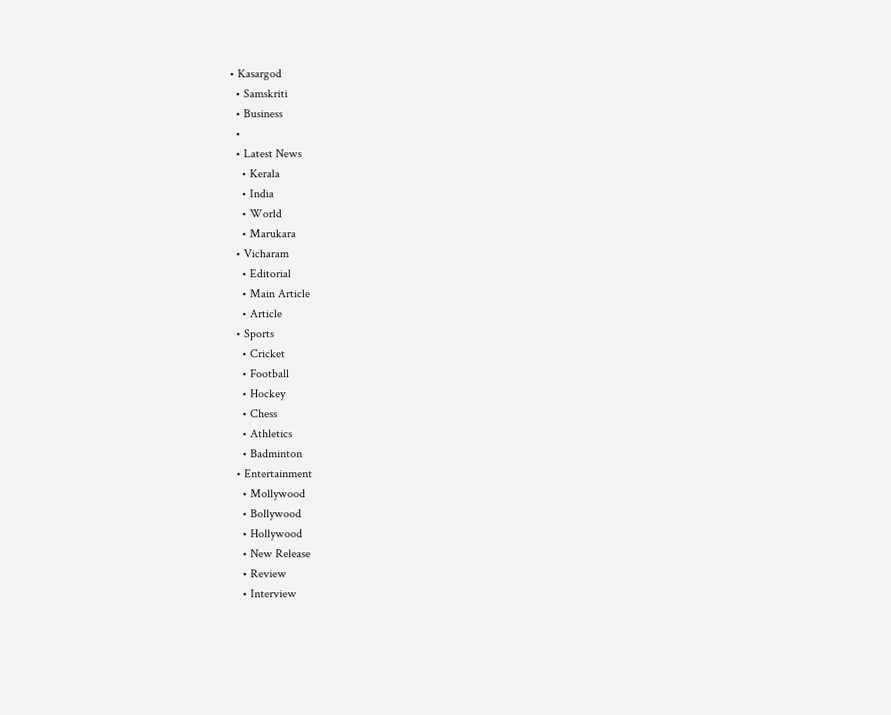• Kasargod
  • Samskriti
  • Business
  •
  • Latest News
    • Kerala
    • India
    • World
    • Marukara
  • Vicharam
    • Editorial
    • Main Article
    • Article
  • Sports
    • Cricket
    • Football
    • Hockey
    • Chess
    • Athletics
    • Badminton
  • Entertainment
    • Mollywood
    • Bollywood
    • Hollywood
    • New Release
    • Review
    • Interview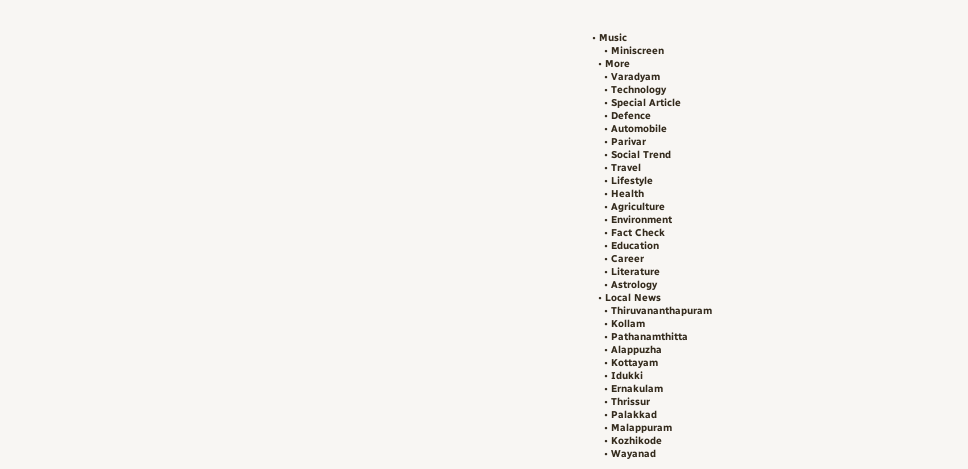• Music
    • Miniscreen
  • More
    • Varadyam
    • Technology
    • Special Article
    • Defence
    • Automobile
    • Parivar
    • Social Trend
    • Travel
    • Lifestyle
    • Health
    • Agriculture
    • Environment
    • Fact Check
    • Education
    • Career
    • Literature
    • Astrology
  • Local News
    • Thiruvananthapuram
    • Kollam
    • Pathanamthitta
    • Alappuzha
    • Kottayam
    • Idukki
    • Ernakulam
    • Thrissur
    • Palakkad
    • Malappuram
    • Kozhikode
    • Wayanad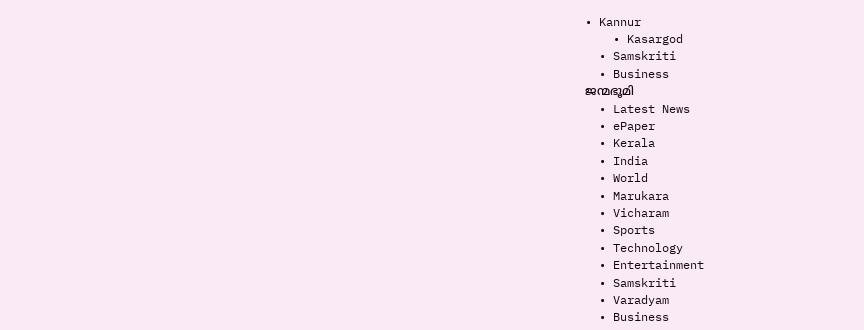• Kannur
    • Kasargod
  • Samskriti
  • Business
ജന്മഭൂമി
  • Latest News
  • ePaper
  • Kerala
  • India
  • World
  • Marukara
  • Vicharam
  • Sports
  • Technology
  • Entertainment
  • Samskriti
  • Varadyam
  • Business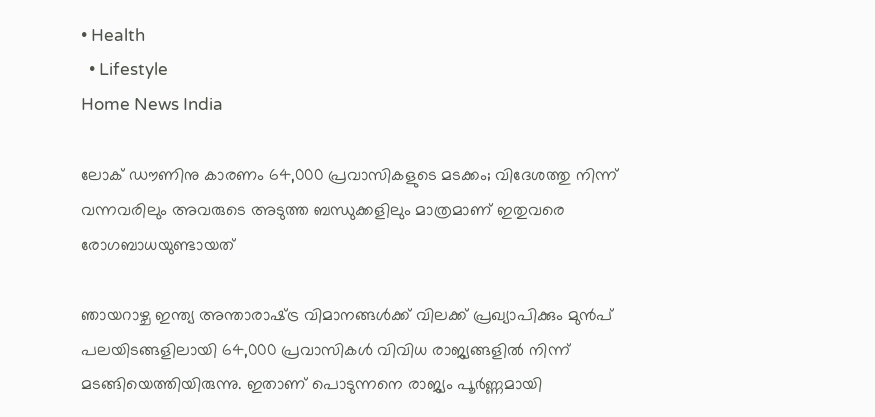• Health
  • Lifestyle
Home News India

ലോക് ഡൗണിനു കാരണം 64,000 പ്രവാസികളുടെ മടക്കം; വിദേശത്തു നിന്ന് വന്നവരിലും അവരുടെ അടുത്ത ബന്ധുക്കളിലും മാത്രമാണ് ഇതുവരെ രോഗബാധയുണ്ടായത്

ഞായറാഴ്ച ഇന്ത്യ അന്താരാഷ്‌ട്ര വിമാനങ്ങള്‍ക്ക് വിലക്ക് പ്രഖ്യാപിക്കും മുന്‍പ് പലയിടങ്ങളിലായി 64,000 പ്രവാസികള്‍ വിവിധ രാജ്യങ്ങളില്‍ നിന്ന് മടങ്ങിയെത്തിയിരുന്നു. ഇതാണ് പൊടുന്നനെ രാജ്യം പൂര്‍ണ്ണമായി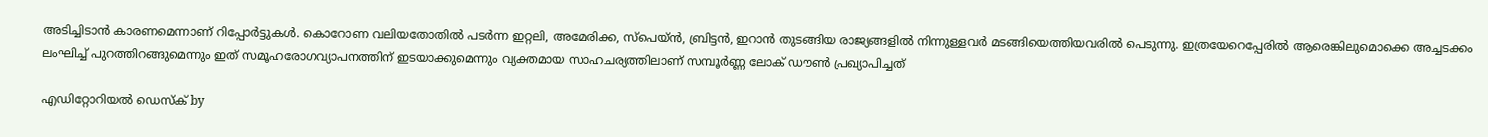അടിച്ചിടാന്‍ കാരണമെന്നാണ് റിപ്പോര്‍ട്ടുകള്‍. കൊറോണ വലിയതോതില്‍ പടര്‍ന്ന ഇറ്റലി, അമേരിക്ക, സ്‌പെയ്ന്‍, ബ്രിട്ടന്‍, ഇറാന്‍ തുടങ്ങിയ രാജ്യങ്ങളില്‍ നിന്നുള്ളവര്‍ മടങ്ങിയെത്തിയവരില്‍ പെടുന്നു. ഇത്രയേറെപ്പേരില്‍ ആരെങ്കിലുമൊക്കെ അച്ചടക്കം ലംഘിച്ച് പുറത്തിറങ്ങുമെന്നും ഇത് സമൂഹരോഗവ്യാപനത്തിന് ഇടയാക്കുമെന്നും വ്യക്തമായ സാഹചര്യത്തിലാണ് സമ്പൂര്‍ണ്ണ ലോക് ഡൗണ്‍ പ്രഖ്യാപിച്ചത്

എഡിറ്റോറിയൽ ഡെസ്ക് by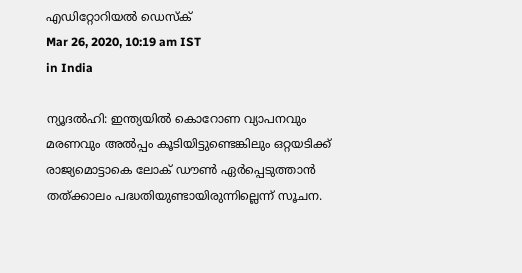എഡിറ്റോറിയൽ ഡെസ്ക്
Mar 26, 2020, 10:19 am IST
in India

ന്യൂദല്‍ഹി: ഇന്ത്യയില്‍ കൊറോണ വ്യാപനവും മരണവും അല്‍പ്പം കൂടിയിട്ടുണ്ടെങ്കിലും ഒറ്റയടിക്ക് രാജ്യമൊട്ടാകെ ലോക് ഡൗണ്‍ ഏര്‍പ്പെടുത്താന്‍ തത്ക്കാലം പദ്ധതിയുണ്ടായിരുന്നില്ലെന്ന് സൂചന.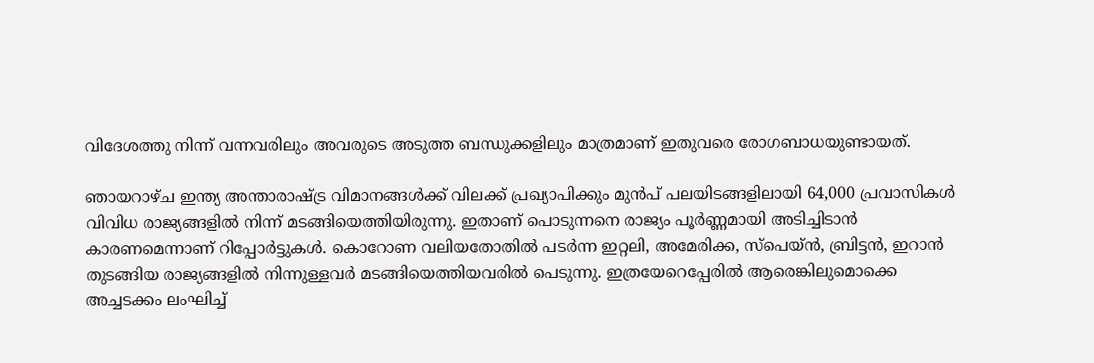വിദേശത്തു നിന്ന് വന്നവരിലും അവരുടെ അടുത്ത ബന്ധുക്കളിലും മാത്രമാണ് ഇതുവരെ രോഗബാധയുണ്ടായത്.

ഞായറാഴ്ച ഇന്ത്യ അന്താരാഷ്‌ട്ര വിമാനങ്ങള്‍ക്ക് വിലക്ക് പ്രഖ്യാപിക്കും മുന്‍പ് പലയിടങ്ങളിലായി 64,000 പ്രവാസികള്‍ വിവിധ രാജ്യങ്ങളില്‍ നിന്ന് മടങ്ങിയെത്തിയിരുന്നു. ഇതാണ് പൊടുന്നനെ രാജ്യം പൂര്‍ണ്ണമായി അടിച്ചിടാന്‍ കാരണമെന്നാണ് റിപ്പോര്‍ട്ടുകള്‍. കൊറോണ വലിയതോതില്‍ പടര്‍ന്ന ഇറ്റലി, അമേരിക്ക, സ്‌പെയ്ന്‍, ബ്രിട്ടന്‍, ഇറാന്‍  തുടങ്ങിയ രാജ്യങ്ങളില്‍ നിന്നുള്ളവര്‍ മടങ്ങിയെത്തിയവരില്‍ പെടുന്നു. ഇത്രയേറെപ്പേരില്‍ ആരെങ്കിലുമൊക്കെ അച്ചടക്കം ലംഘിച്ച്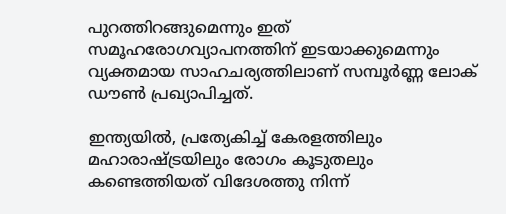പുറത്തിറങ്ങുമെന്നും ഇത് സമൂഹരോഗവ്യാപനത്തിന് ഇടയാക്കുമെന്നും വ്യക്തമായ സാഹചര്യത്തിലാണ് സമ്പൂര്‍ണ്ണ ലോക് ഡൗണ്‍ പ്രഖ്യാപിച്ചത്.

ഇന്ത്യയില്‍, പ്രത്യേകിച്ച് കേരളത്തിലും മഹാരാഷ്‌ട്രയിലും രോഗം കൂടുതലും കണ്ടെത്തിയത് വിദേശത്തു നിന്ന്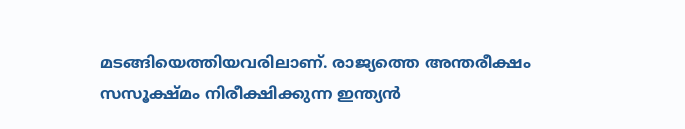മടങ്ങിയെത്തിയവരിലാണ്. രാജ്യത്തെ അന്തരീക്ഷം സസൂക്ഷ്മം നിരീക്ഷിക്കുന്ന ഇന്ത്യന്‍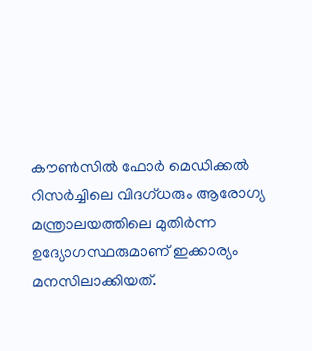കൗണ്‍സില്‍ ഫോര്‍ മെഡിക്കല്‍ റിസര്‍ച്ചിലെ വിദഗ്ധരും ആരോഗ്യ മന്ത്രാലയത്തിലെ മുതിര്‍ന്ന ഉദ്യോഗസ്ഥരുമാണ് ഇക്കാര്യം മനസിലാക്കിയത്.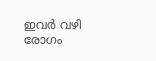ഇവര്‍ വഴി രോഗം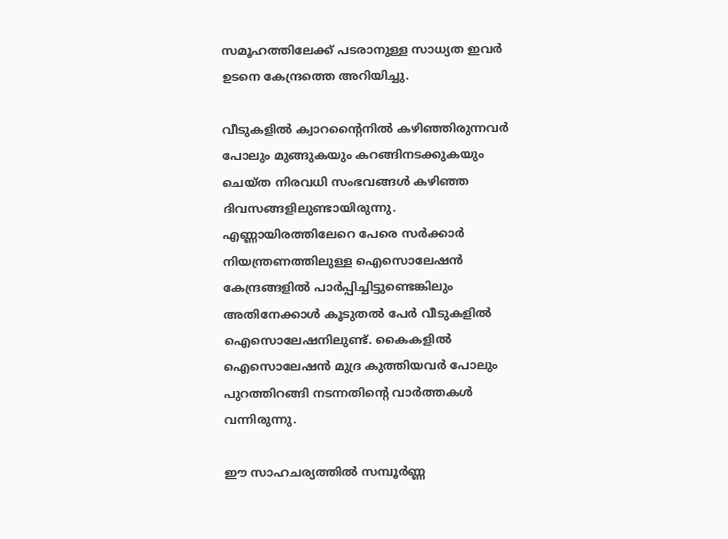സമൂഹത്തിലേക്ക് പടരാനുള്ള സാധ്യത ഇവര്‍ ഉടനെ കേന്ദ്രത്തെ അറിയിച്ചു.

വീടുകളില്‍ ക്വാറന്റൈനില്‍ കഴിഞ്ഞിരുന്നവര്‍ പോലും മുങ്ങുകയും കറങ്ങിനടക്കുകയും ചെയ്ത നിരവധി സംഭവങ്ങള്‍ കഴിഞ്ഞ ദിവസങ്ങളിലുണ്ടായിരുന്നു. എണ്ണായിരത്തിലേറെ പേരെ സര്‍ക്കാര്‍ നിയന്ത്രണത്തിലുള്ള ഐസൊലേഷന്‍ കേന്ദ്രങ്ങളില്‍ പാര്‍പ്പിച്ചിട്ടുണ്ടെങ്കിലും അതിനേക്കാള്‍ കൂടുതല്‍ പേര്‍ വീടുകളില്‍ ഐസൊലേഷനിലുണ്ട്. കൈകളില്‍ ഐസൊലേഷന്‍ മുദ്ര കുത്തിയവര്‍ പോലും പുറത്തിറങ്ങി നടന്നതിന്റെ വാര്‍ത്തകള്‍ വന്നിരുന്നു.

ഈ സാഹചര്യത്തില്‍ സമ്പൂര്‍ണ്ണ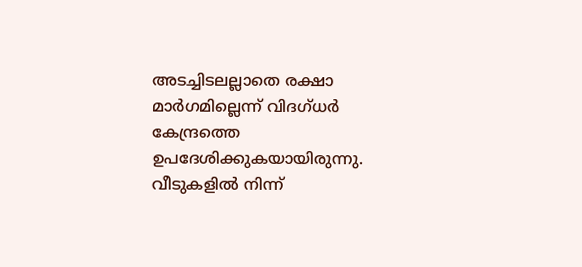അടച്ചിടലല്ലാതെ രക്ഷാ മാര്‍ഗമില്ലെന്ന് വിദഗ്ധര്‍ കേന്ദ്രത്തെ ഉപദേശിക്കുകയായിരുന്നു. വീടുകളില്‍ നിന്ന്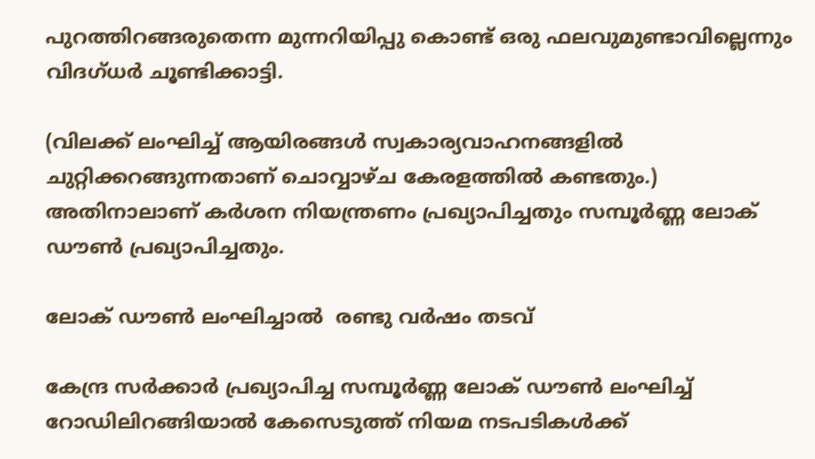പുറത്തിറങ്ങരുതെന്ന മുന്നറിയിപ്പു കൊണ്ട് ഒരു ഫലവുമുണ്ടാവില്ലെന്നും വിദഗ്ധര്‍ ചൂണ്ടിക്കാട്ടി.

(വിലക്ക് ലംഘിച്ച് ആയിരങ്ങള്‍ സ്വകാര്യവാഹനങ്ങളില്‍ ചുറ്റിക്കറങ്ങുന്നതാണ് ചൊവ്വാഴ്ച കേരളത്തില്‍ കണ്ടതും.) അതിനാലാണ് കര്‍ശന നിയന്ത്രണം പ്രഖ്യാപിച്ചതും സമ്പൂര്‍ണ്ണ ലോക് ഡൗണ്‍ പ്രഖ്യാപിച്ചതും.

ലോക് ഡൗണ്‍ ലംഘിച്ചാല്‍  രണ്ടു വര്‍ഷം തടവ്

കേന്ദ്ര സര്‍ക്കാര്‍ പ്രഖ്യാപിച്ച സമ്പൂര്‍ണ്ണ ലോക് ഡൗണ്‍ ലംഘിച്ച് റോഡിലിറങ്ങിയാല്‍ കേസെടുത്ത് നിയമ നടപടികള്‍ക്ക്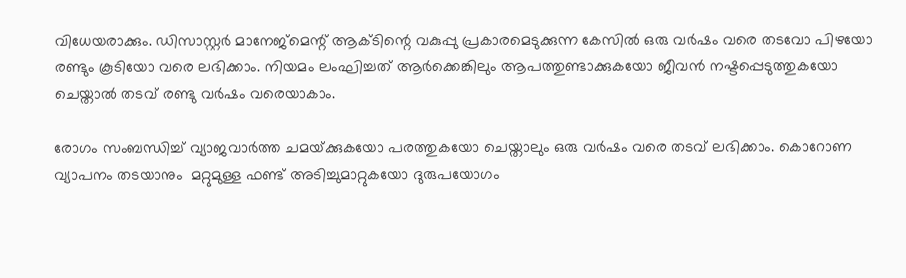വിധേയരാക്കും. ഡിസാസ്റ്റര്‍ മാനേജ്‌മെന്റ് ആക്ടിന്റെ വകുപ്പു പ്രകാരമെടുക്കുന്ന കേസില്‍ ഒരു വര്‍ഷം വരെ തടവോ പിഴയോ രണ്ടും കൂടിയോ വരെ ലഭിക്കാം. നിയമം ലംഘിച്ചത് ആര്‍ക്കെങ്കിലും ആപത്തുണ്ടാക്കുകയോ ജീവന്‍ നഷ്ടപ്പെടുത്തുകയോ ചെയ്താല്‍ തടവ് രണ്ടു വര്‍ഷം വരെയാകാം.

രോഗം സംബന്ധിച്ച് വ്യാജവാര്‍ത്ത ചമയ്‌ക്കുകയോ പരത്തുകയോ ചെയ്താലും ഒരു വര്‍ഷം വരെ തടവ് ലഭിക്കാം. കൊറോണ വ്യാപനം തടയാനും  മറ്റുമുള്ള ഫണ്ട് അടിച്ചുമാറ്റുകയോ ദുരുപയോഗം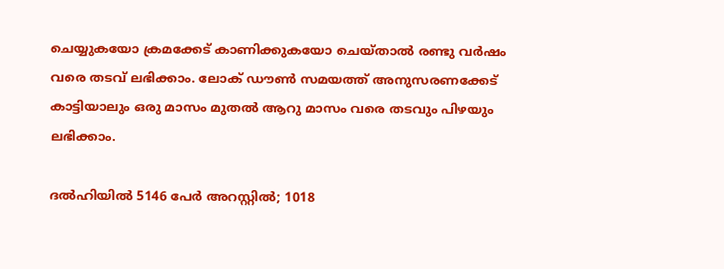ചെയ്യുകയോ ക്രമക്കേട് കാണിക്കുകയോ ചെയ്താല്‍ രണ്ടു വര്‍ഷം വരെ തടവ് ലഭിക്കാം. ലോക് ഡൗണ്‍ സമയത്ത് അനുസരണക്കേട് കാട്ടിയാലും ഒരു മാസം മുതല്‍ ആറു മാസം വരെ തടവും പിഴയും ലഭിക്കാം.

ദല്‍ഹിയില്‍ 5146 പേര്‍ അറസ്റ്റില്‍; 1018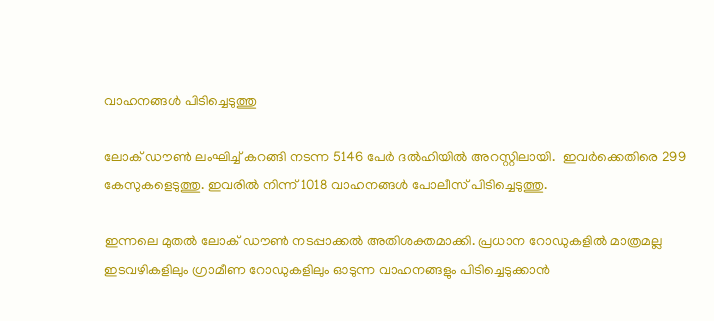വാഹനങ്ങള്‍ പിടിച്ചെടുത്തു

ലോക് ഡൗണ്‍ ലംഘിച്ച് കറങ്ങി നടന്ന 5146 പേര്‍ ദല്‍ഹിയില്‍ അറസ്റ്റിലായി.  ഇവര്‍ക്കെതിരെ 299 കേസുകളെടുത്തു. ഇവരില്‍ നിന്ന് 1018 വാഹനങ്ങള്‍ പോലീസ് പിടിച്ചെടുത്തു.

ഇന്നലെ മുതല്‍ ലോക് ഡൗണ്‍ നടപ്പാക്കല്‍ അതിശക്തമാക്കി. പ്രധാന റോഡുകളില്‍ മാത്രമല്ല ഇടവഴികളിലും ഗ്രാമീണ റോഡുകളിലും ഓടുന്ന വാഹനങ്ങളും പിടിച്ചെടുക്കാന്‍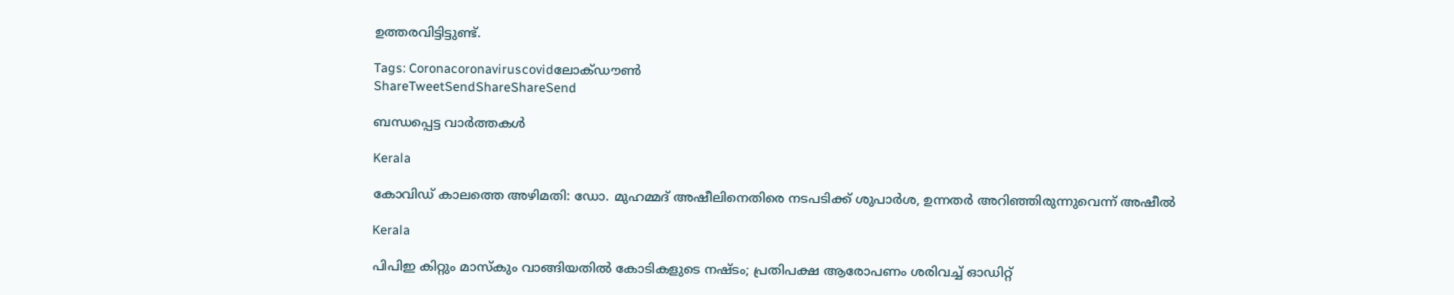ഉത്തരവിട്ടിട്ടുണ്ട്.

Tags: Coronacoronaviruscovidലോക്ഡൗണ്‍
ShareTweetSendShareShareSend

ബന്ധപ്പെട്ട വാര്‍ത്തകള്‍

Kerala

കോവിഡ് കാലത്തെ അഴിമതി: ഡോ. മുഹമ്മദ് അഷീലിനെതിരെ നടപടിക്ക് ശുപാര്‍ശ, ഉന്നതര്‍ അറിഞ്ഞിരുന്നുവെന്ന് അഷീല്‍

Kerala

പിപിഇ കിറ്റും മാസ്കും വാങ്ങിയതിൽ കോടികളുടെ നഷ്ടം; പ്രതിപക്ഷ ആരോപണം ശരിവച്ച് ഓഡിറ്റ്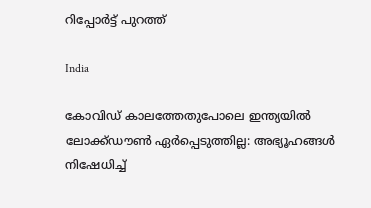റിപ്പോർട്ട് പുറത്ത്

India

കോവിഡ് കാലത്തേതുപോലെ ഇന്ത്യയിൽ ലോക്ക്ഡൗൺ ഏർപ്പെടുത്തില്ല: അഭ്യൂഹങ്ങൾ നിഷേധിച്ച്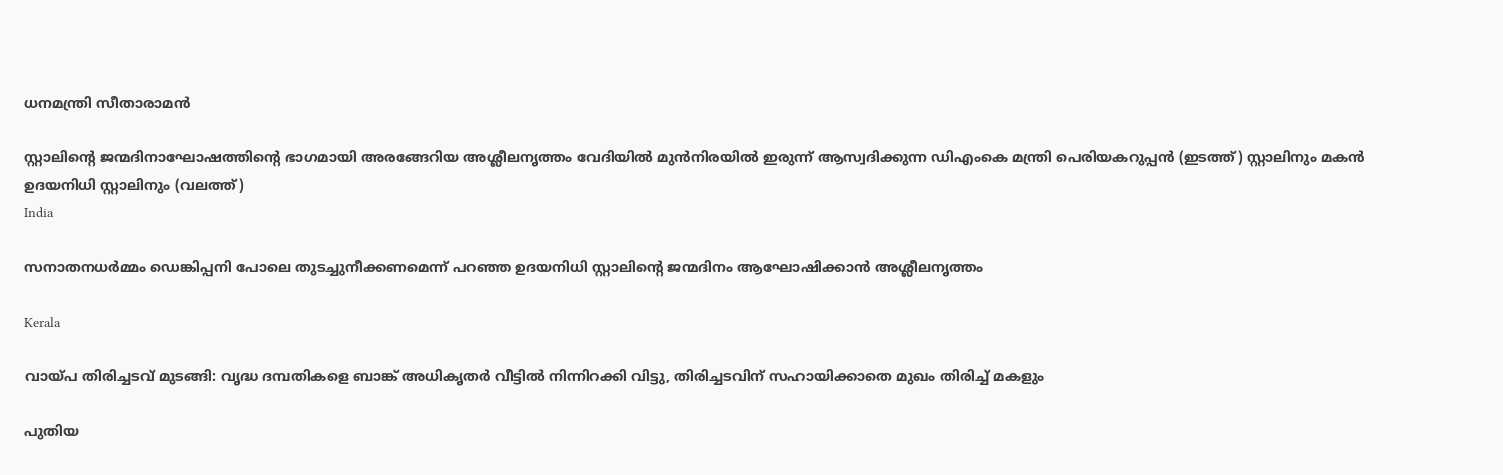ധനമന്ത്രി സീതാരാമൻ

സ്റ്റാലിന്‍റെ ജന്മദിനാഘോഷത്തിന്‍റെ ഭാഗമായി അരങ്ങേറിയ അശ്ലീലനൃത്തം വേദിയില്‍ മുന്‍നിരയില്‍ ഇരുന്ന് ആസ്വദിക്കുന്ന ഡിഎംകെ മന്ത്രി പെരിയകറുപ്പന്‍ (ഇടത്ത്) സ്റ്റാലിനും മകന്‍ ഉദയനിധി സ്റ്റാലിനും (വലത്ത്)
India

സനാതനധര്‍മ്മം ഡെങ്കിപ്പനി പോലെ തുടച്ചുനീക്കണമെന്ന് പറഞ്ഞ ഉദയനിധി സ്റ്റാലിന്റെ ജന്മദിനം ആഘോഷിക്കാന്‍ അശ്ലീലനൃത്തം

Kerala

വായ്‌പ തിരിച്ചടവ് മുടങ്ങി: വൃദ്ധ ദമ്പതികളെ ബാങ്ക് അധികൃതര്‍ വീട്ടില്‍ നിന്നിറക്കി വിട്ടു, തിരിച്ചടവിന് സഹായിക്കാതെ മുഖം തിരിച്ച് മകളും

പുതിയ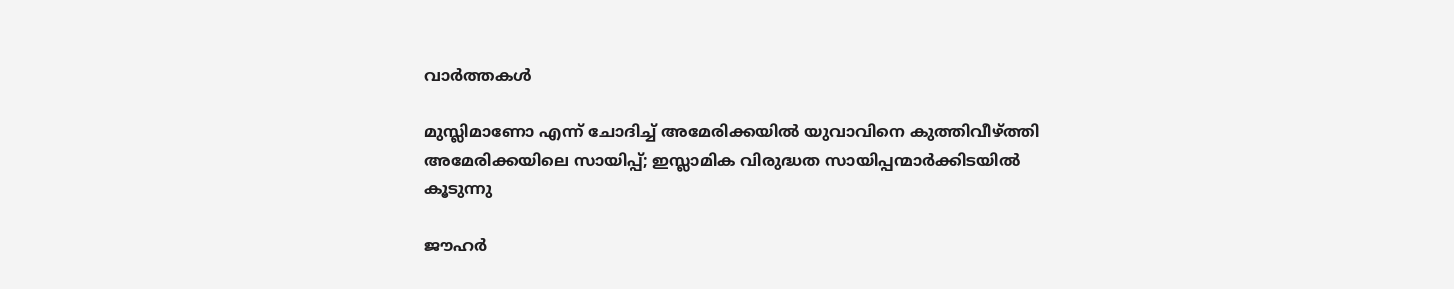വാര്‍ത്തകള്‍

മുസ്ലിമാണോ എന്ന് ചോദിച്ച് അമേരിക്കയില്‍ യുവാവിനെ കുത്തിവീഴ്‌ത്തി അമേരിക്കയിലെ സായിപ്പ്; ഇസ്ലാമിക വിരുദ്ധത സായിപ്പന്മാര്‍ക്കിടയില്‍ കൂടുന്നു

ജൗഹർ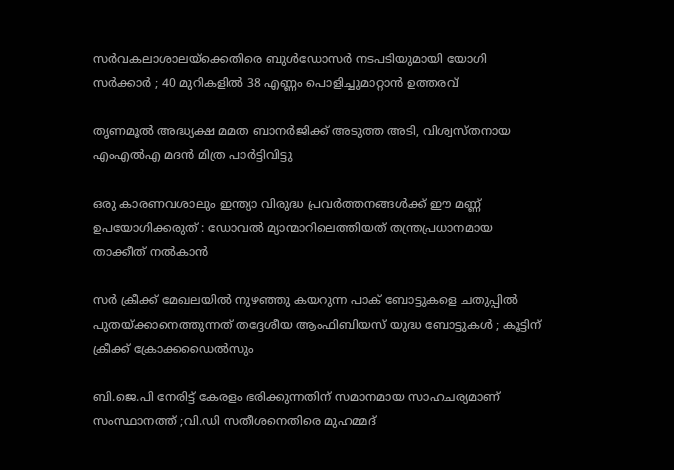സർവകലാശാലയ്‌ക്കെതിരെ ബുൾഡോസർ നടപടിയുമായി യോഗി സർക്കാർ ; 40 മുറികളിൽ 38 എണ്ണം പൊളിച്ചുമാറ്റാൻ ഉത്തരവ്

തൃണമൂല്‍ അദ്ധ്യക്ഷ മമത ബാനര്‍ജിക്ക് അടുത്ത അടി, വിശ്വസ്തനായ എംഎല്‍എ മദന്‍ മിത്ര പാര്‍ട്ടിവിട്ടു

ഒരു കാരണവശാലും ഇന്ത്യാ വിരുദ്ധ പ്രവർത്തനങ്ങൾക്ക് ഈ മണ്ണ് ഉപയോഗിക്കരുത് : ഡോവൽ മ്യാന്മാറിലെത്തിയത് തന്ത്രപ്രധാനമായ താക്കീത് നൽകാൻ

സർ ക്രീക്ക് മേഖലയിൽ നുഴഞ്ഞു കയറുന്ന പാക് ബോട്ടുകളെ ചതുപ്പിൽ പുതയ്‌ക്കാനെത്തുന്നത് തദ്ദേശീയ ആംഫിബിയസ് യുദ്ധ ബോട്ടുകൾ ; കൂട്ടിന് ക്രീക്ക് ക്രോക്കഡൈൽസും

ബി.ജെ.പി നേരിട്ട് കേരളം ഭരിക്കുന്നതിന് സമാനമായ സാഹചര്യമാണ് സംസ്ഥാനത്ത് ;വി.ഡി സതീശനെതിരെ മുഹമ്മദ്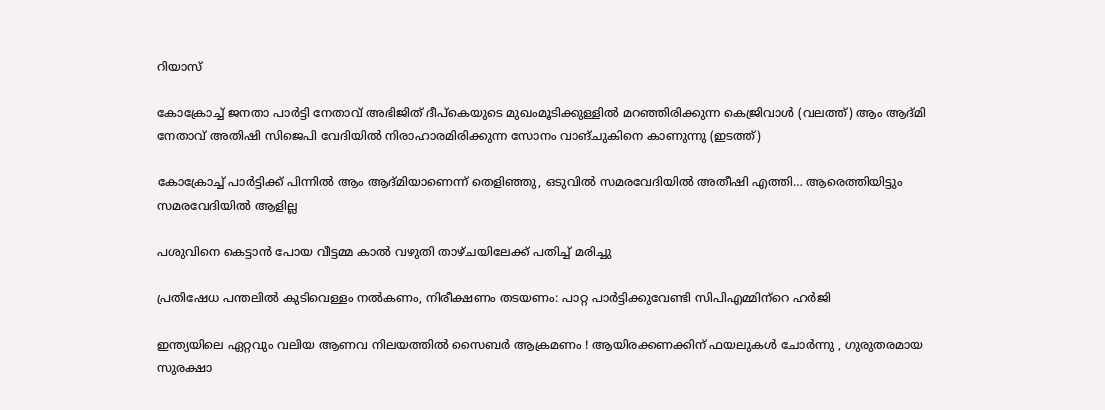റിയാസ്

കോക്രോച്ച് ജനതാ പാര്‍ട്ടി നേതാവ് അഭിജിത് ദീപ്കെയുടെ മുഖംമൂടിക്കുള്ളില്‍ മറഞ്ഞിരിക്കുന്ന കെജ്രിവാള്‍ (വലത്ത്) ആം ആദ്മി നേതാവ് അതിഷി സിജെപി വേദിയില്‍ നിരാഹാരമിരിക്കുന്ന സോനം വാങ്ചുകിനെ കാണുന്നു (ഇടത്ത്)

കോക്രോച്ച് പാര്‍ട്ടിക്ക് പിന്നില്‍ ആം ആദ്മിയാണെന്ന് തെളിഞ്ഞു, ഒടുവില്‍ സമരവേദിയില്‍ അതീഷി എത്തി… ആരെത്തിയിട്ടും സമരവേദിയില്‍ ആളില്ല

പശുവിനെ കെട്ടാന്‍ പോയ വീട്ടമ്മ കാല്‍ വഴുതി താഴ്ചയിലേക്ക് പതിച്ച് മരിച്ചു

പ്രതിഷേധ പന്തലില്‍ കുടിവെള്ളം നല്‍കണം, നിരീക്ഷണം തടയണം: പാറ്റ പാര്‍ട്ടിക്കുവേണ്ടി സിപിഎമ്മിന്‌റെ ഹര്‍ജി

ഇന്ത്യയിലെ ഏറ്റവും വലിയ ആണവ നിലയത്തിൽ സൈബർ ആക്രമണം ! ആയിരക്കണക്കിന് ഫയലുകൾ ചോർന്നു , ഗുരുതരമായ സുരക്ഷാ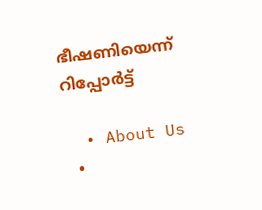ഭീഷണിയെന്ന് റിപ്പോർട്ട്

  • About Us
  •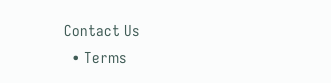Contact Us
  • Terms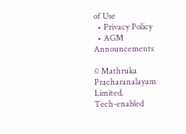of Use
  • Privacy Policy
  • AGM Announcements

© Mathruka Pracharanalayam Limited.
Tech-enabled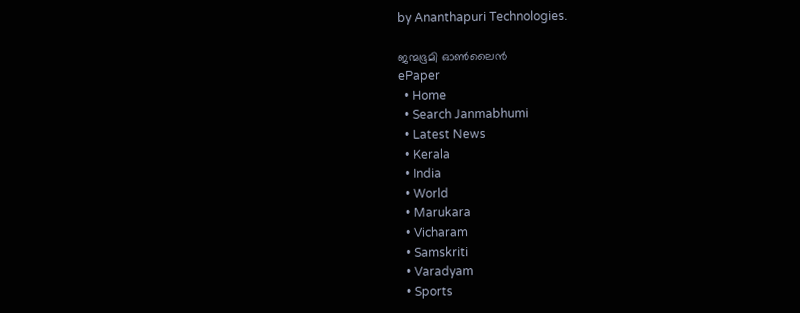by Ananthapuri Technologies.

ജന്മഭൂമി ഓണ്‍ലൈന്‍
ePaper
  • Home
  • Search Janmabhumi
  • Latest News
  • Kerala
  • India
  • World
  • Marukara
  • Vicharam
  • Samskriti
  • Varadyam
  • Sports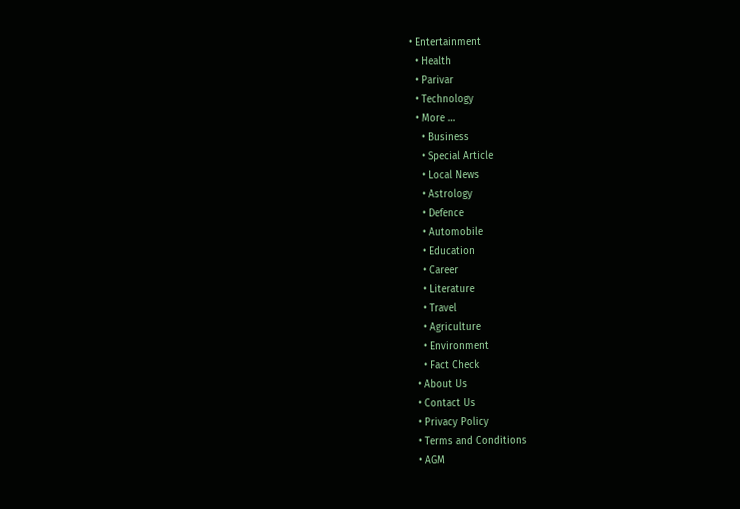• Entertainment
  • Health
  • Parivar
  • Technology
  • More …
    • Business
    • Special Article
    • Local News
    • Astrology
    • Defence
    • Automobile
    • Education
    • Career
    • Literature
    • Travel
    • Agriculture
    • Environment
    • Fact Check
  • About Us
  • Contact Us
  • Privacy Policy
  • Terms and Conditions
  • AGM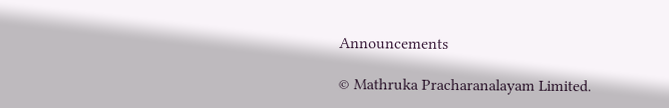Announcements

© Mathruka Pracharanalayam Limited.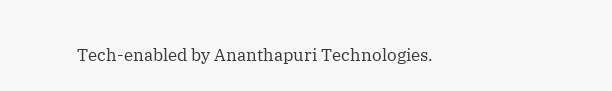Tech-enabled by Ananthapuri Technologies.